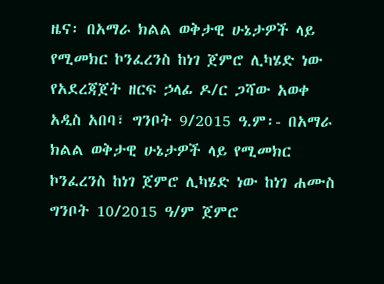ዜና፡ በአማራ ክልል ወቅታዊ ሁኔታዎች ላይ የሚመክር ኮንፈረንስ ከነገ ጀምሮ ሊካሄድ ነው
የአደረጃጀት ዘርፍ ኃላፊ ዶ/ር ጋሻው አወቀ አዲስ አበባ፣ ግንቦት 9/2015 ዓ.ም፡- በአማራ ክልል ወቅታዊ ሁኔታዎች ላይ የሚመክር ኮንፈረንስ ከነገ ጀምሮ ሊካሄድ ነው ከነገ ሐሙስ ግንቦት 10/2015 ዓ/ም ጀምሮ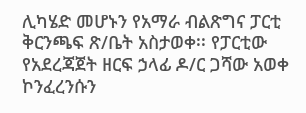ሊካሄድ መሆኑን የአማራ ብልጽግና ፓርቲ ቅርንጫፍ ጽ/ቤት አስታወቀ፡፡ የፓርቲው የአደረጃጀት ዘርፍ ኃላፊ ዶ/ር ጋሻው አወቀ ኮንፈረንሱን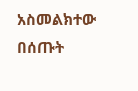አስመልክተው በሰጡት